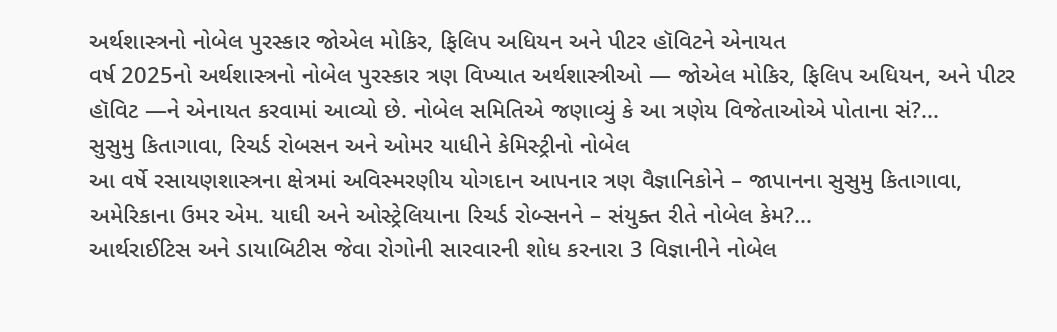અર્થશાસ્ત્રનો નોબેલ પુરસ્કાર જોએલ મોકિર, ફિલિપ અધિયન અને પીટર હૉવિટને એનાયત
વર્ષ 2025નો અર્થશાસ્ત્રનો નોબેલ પુરસ્કાર ત્રણ વિખ્યાત અર્થશાસ્ત્રીઓ — જોએલ મોકિર, ફિલિપ અધિયન, અને પીટર હૉવિટ —ને એનાયત કરવામાં આવ્યો છે. નોબેલ સમિતિએ જણાવ્યું કે આ ત્રણેય વિજેતાઓએ પોતાના સં?...
સુસુમુ કિતાગાવા, રિચર્ડ રોબસન અને ઓમર યાધીને કેમિસ્ટ્રીનો નોબેલ
આ વર્ષે રસાયણશાસ્ત્રના ક્ષેત્રમાં અવિસ્મરણીય યોગદાન આપનાર ત્રણ વૈજ્ઞાનિકોને – જાપાનના સુસુમુ કિતાગાવા, અમેરિકાના ઉમર એમ. યાઘી અને ઓસ્ટ્રેલિયાના રિચર્ડ રોબ્સનને – સંયુક્ત રીતે નોબેલ કેમ?...
આર્થરાઈટિસ અને ડાયાબિટીસ જેવા રોગોની સારવારની શોધ કરનારા 3 વિજ્ઞાનીને નોબેલ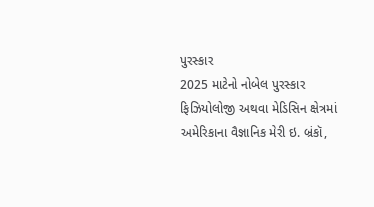પુરસ્કાર
2025 માટેનો નોબેલ પુરસ્કાર ફિઝિયોલોજી અથવા મેડિસિન ક્ષેત્રમાં અમેરિકાના વૈજ્ઞાનિક મેરી ઇ. બ્રંકૉ,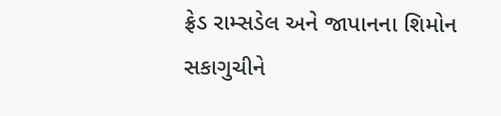ફ્રેડ રામ્સડેલ અને જાપાનના શિમોન સકાગુચીને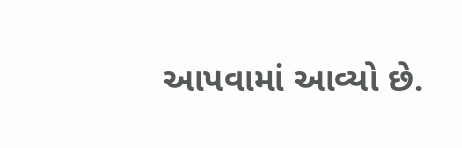આપવામાં આવ્યો છે.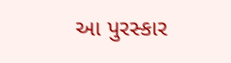આ પુરસ્કાર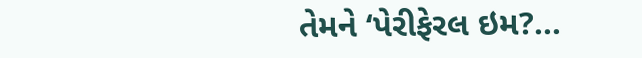તેમને ‘પેરીફેરલ ઇમ?...